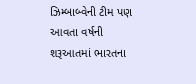ઝિમ્બાબ્વેની ટીમ પણ આવતા વર્ષની શરૂઆતમાં ભારતના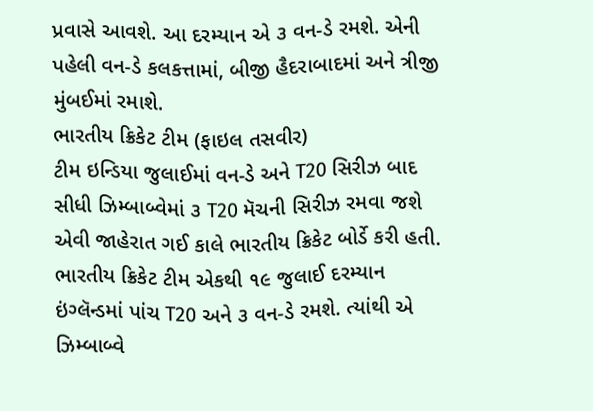પ્રવાસે આવશે. આ દરમ્યાન એ ૩ વન-ડે રમશે. એની પહેલી વન-ડે કલકત્તામાં, બીજી હૈદરાબાદમાં અને ત્રીજી મુંબઈમાં રમાશે.
ભારતીય ક્રિકેટ ટીમ (ફાઇલ તસવીર)
ટીમ ઇન્ડિયા જુલાઈમાં વન-ડે અને T20 સિરીઝ બાદ સીધી ઝિમ્બાબ્વેમાં ૩ T20 મૅચની સિરીઝ રમવા જશે એવી જાહેરાત ગઈ કાલે ભારતીય ક્રિકેટ બોર્ડે કરી હતી. ભારતીય ક્રિકેટ ટીમ એકથી ૧૯ જુલાઈ દરમ્યાન ઇંગ્લૅન્ડમાં પાંચ T20 અને ૩ વન-ડે રમશે. ત્યાંથી એ ઝિમ્બાબ્વે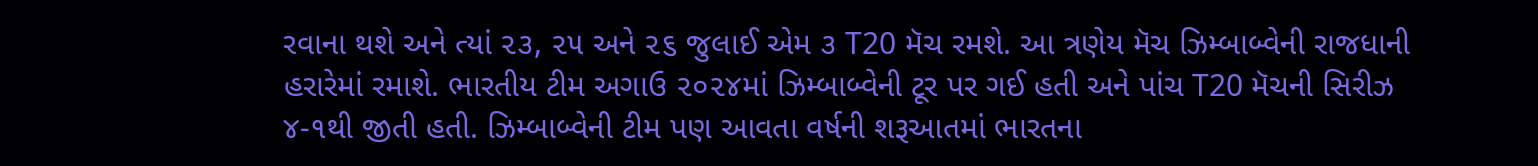રવાના થશે અને ત્યાં ૨૩, ૨૫ અને ૨૬ જુલાઈ એમ ૩ T20 મૅચ રમશે. આ ત્રણેય મૅચ ઝિમ્બાબ્વેની રાજધાની હરારેમાં રમાશે. ભારતીય ટીમ અગાઉ ૨૦૨૪માં ઝિમ્બાબ્વેની ટૂર પર ગઈ હતી અને પાંચ T20 મૅચની સિરીઝ ૪-૧થી જીતી હતી. ઝિમ્બાબ્વેની ટીમ પણ આવતા વર્ષની શરૂઆતમાં ભારતના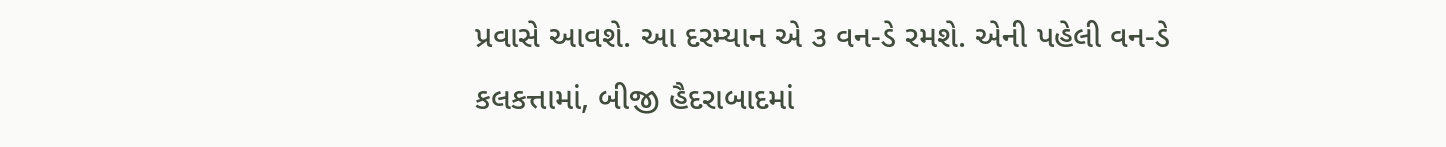પ્રવાસે આવશે. આ દરમ્યાન એ ૩ વન-ડે રમશે. એની પહેલી વન-ડે કલકત્તામાં, બીજી હૈદરાબાદમાં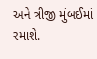અને ત્રીજી મુંબઈમાં રમાશે.